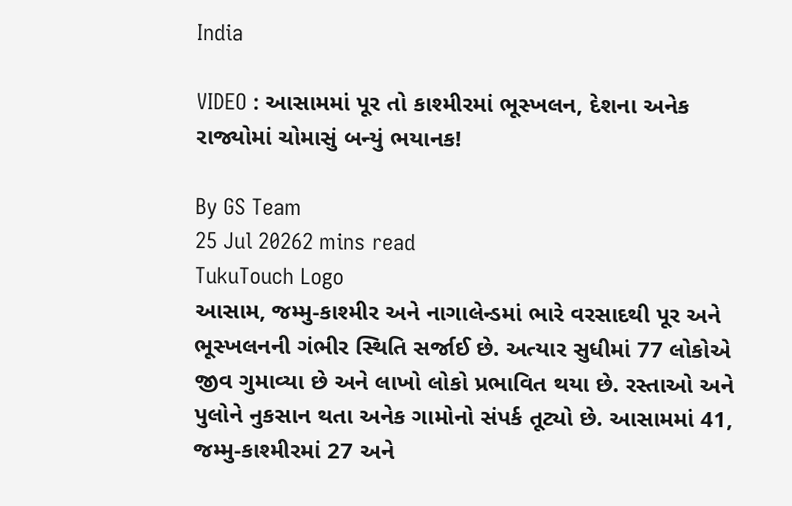India

VIDEO : આસામમાં પૂર તો કાશ્મીરમાં ભૂસ્ખલન, દેશના અનેક રાજ્યોમાં ચોમાસું બન્યું ભયાનક!

By GS Team
25 Jul 20262 mins read
TukuTouch Logo
આસામ, જમ્મુ-કાશ્મીર અને નાગાલેન્ડમાં ભારે વરસાદથી પૂર અને ભૂસ્ખલનની ગંભીર સ્થિતિ સર્જાઈ છે. અત્યાર સુધીમાં 77 લોકોએ જીવ ગુમાવ્યા છે અને લાખો લોકો પ્રભાવિત થયા છે. રસ્તાઓ અને પુલોને નુકસાન થતા અનેક ગામોનો સંપર્ક તૂટ્યો છે. આસામમાં 41, જમ્મુ-કાશ્મીરમાં 27 અને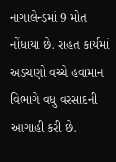નાગાલેન્ડમાં 9 મોત નોંધાયા છે. રાહત કાર્યમાં અડચણો વચ્ચે હવામાન વિભાગે વધુ વરસાદની આગાહી કરી છે.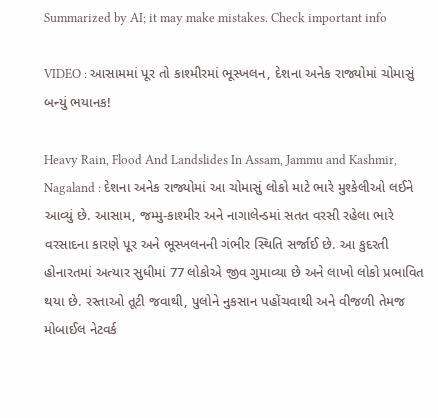Summarized by AI; it may make mistakes. Check important info

VIDEO : આસામમાં પૂર તો કાશ્મીરમાં ભૂસ્ખલન, દેશના અનેક રાજ્યોમાં ચોમાસું બન્યું ભયાનક!

Heavy Rain, Flood And Landslides In Assam, Jammu and Kashmir, Nagaland : દેશના અનેક રાજ્યોમાં આ ચોમાસું લોકો માટે ભારે મુશ્કેલીઓ લઈને આવ્યું છે. આસામ, જમ્મુ-કાશ્મીર અને નાગાલેન્ડમાં સતત વરસી રહેલા ભારે વરસાદના કારણે પૂર અને ભૂસ્ખલનની ગંભીર સ્થિતિ સર્જાઈ છે. આ કુદરતી હોનારતમાં અત્યાર સુધીમાં 77 લોકોએ જીવ ગુમાવ્યા છે અને લાખો લોકો પ્રભાવિત થયા છે. રસ્તાઓ તૂટી જવાથી, પુલોને નુકસાન પહોંચવાથી અને વીજળી તેમજ મોબાઈલ નેટવર્ક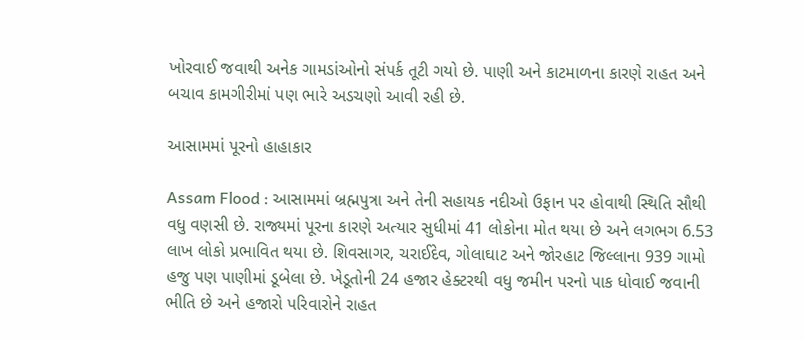ખોરવાઈ જવાથી અનેક ગામડાંઓનો સંપર્ક તૂટી ગયો છે. પાણી અને કાટમાળના કારણે રાહત અને બચાવ કામગીરીમાં પણ ભારે અડચણો આવી રહી છે.

આસામમાં પૂરનો હાહાકાર

Assam Flood : આસામમાં બ્રહ્મપુત્રા અને તેની સહાયક નદીઓ ઉફાન પર હોવાથી સ્થિતિ સૌથી વધુ વણસી છે. રાજ્યમાં પૂરના કારણે અત્યાર સુધીમાં 41 લોકોના મોત થયા છે અને લગભગ 6.53 લાખ લોકો પ્રભાવિત થયા છે. શિવસાગર, ચરાઈદેવ, ગોલાઘાટ અને જોરહાટ જિલ્લાના 939 ગામો હજુ પણ પાણીમાં ડૂબેલા છે. ખેડૂતોની 24 હજાર હેક્ટરથી વધુ જમીન પરનો પાક ધોવાઈ જવાની ભીતિ છે અને હજારો પરિવારોને રાહત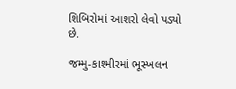શિબિરોમાં આશરો લેવો પડ્યો છે.

જમ્મુ-કાશ્મીરમાં ભૂસ્ખલન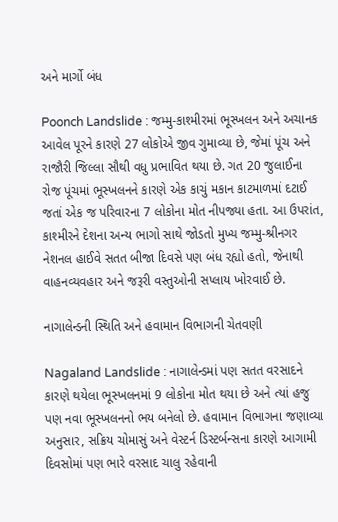અને માર્ગો બંધ

Poonch Landslide : જમ્મુ-કાશ્મીરમાં ભૂસ્ખલન અને અચાનક આવેલ પૂરને કારણે 27 લોકોએ જીવ ગુમાવ્યા છે, જેમાં પૂંચ અને રાજૌરી જિલ્લા સૌથી વધુ પ્રભાવિત થયા છે. ગત 20 જુલાઈના રોજ પૂંચમાં ભૂસ્ખલનને કારણે એક કાચું મકાન કાટમાળમાં દટાઈ જતાં એક જ પરિવારના 7 લોકોના મોત નીપજ્યા હતા. આ ઉપરાંત, કાશ્મીરને દેશના અન્ય ભાગો સાથે જોડતો મુખ્ય જમ્મુ-શ્રીનગર નેશનલ હાઈવે સતત બીજા દિવસે પણ બંધ રહ્યો હતો, જેનાથી વાહનવ્યવહાર અને જરૂરી વસ્તુઓની સપ્લાય ખોરવાઈ છે.

નાગાલેન્ડની સ્થિતિ અને હવામાન વિભાગની ચેતવણી

Nagaland Landslide : નાગાલેન્ડમાં પણ સતત વરસાદને કારણે થયેલા ભૂસ્ખલનમાં 9 લોકોના મોત થયા છે અને ત્યાં હજુ પણ નવા ભૂસ્ખલનનો ભય બનેલો છે. હવામાન વિભાગના જણાવ્યા અનુસાર, સક્રિય ચોમાસું અને વેસ્ટર્ન ડિસ્ટર્બન્સના કારણે આગામી દિવસોમાં પણ ભારે વરસાદ ચાલુ રહેવાની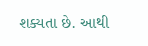શક્યતા છે. આથી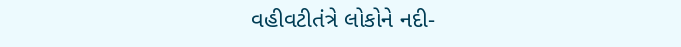વહીવટીતંત્રે લોકોને નદી-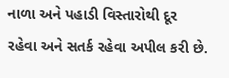નાળા અને પહાડી વિસ્તારોથી દૂર રહેવા અને સતર્ક રહેવા અપીલ કરી છે.